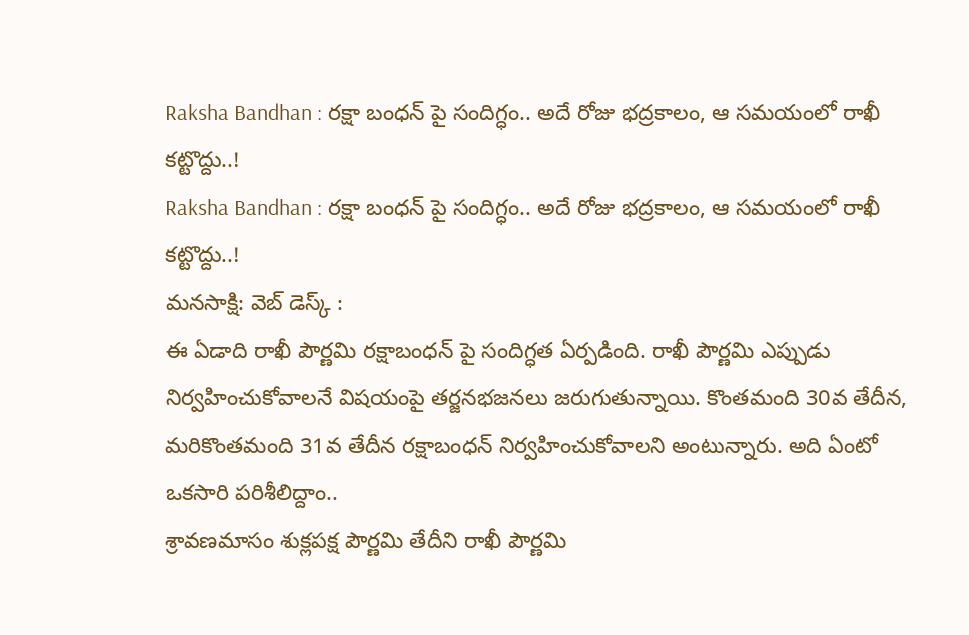Raksha Bandhan : రక్షా బంధన్ పై సందిగ్ధం.. అదే రోజు భద్రకాలం, ఆ సమయంలో రాఖీ కట్టొద్దు..!
Raksha Bandhan : రక్షా బంధన్ పై సందిగ్ధం.. అదే రోజు భద్రకాలం, ఆ సమయంలో రాఖీ కట్టొద్దు..!
మనసాక్షి: వెబ్ డెస్క్ :
ఈ ఏడాది రాఖీ పౌర్ణమి రక్షాబంధన్ పై సందిగ్ధత ఏర్పడింది. రాఖీ పౌర్ణమి ఎప్పుడు నిర్వహించుకోవాలనే విషయంపై తర్జనభజనలు జరుగుతున్నాయి. కొంతమంది 30వ తేదీన, మరికొంతమంది 31వ తేదీన రక్షాబంధన్ నిర్వహించుకోవాలని అంటున్నారు. అది ఏంటో ఒకసారి పరిశీలిద్దాం..
శ్రావణమాసం శుక్లపక్ష పౌర్ణమి తేదీని రాఖీ పౌర్ణమి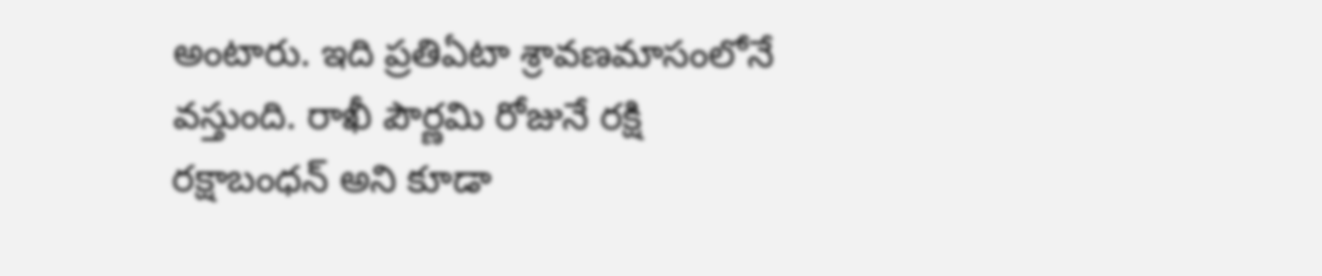అంటారు. ఇది ప్రతిఏటా శ్రావణమాసంలోనే వస్తుంది. రాఖీ పౌర్ణమి రోజునే రక్షి రక్షాబంధన్ అని కూడా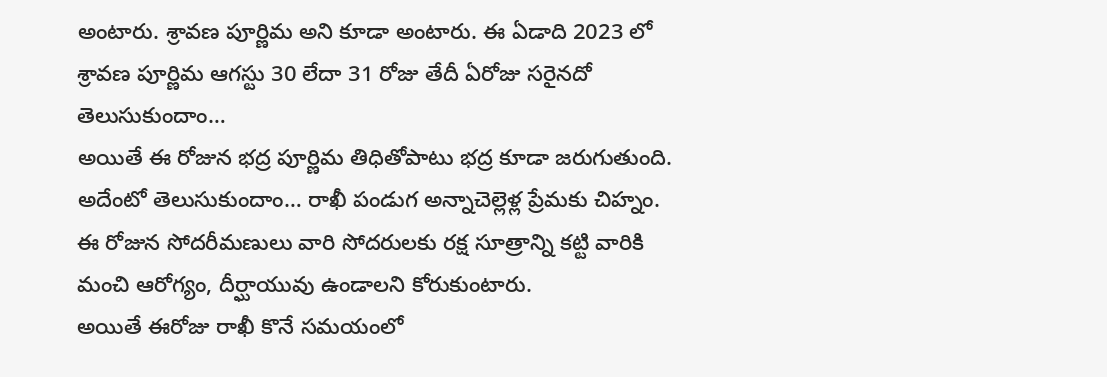అంటారు. శ్రావణ పూర్ణిమ అని కూడా అంటారు. ఈ ఏడాది 2023 లో శ్రావణ పూర్ణిమ ఆగస్టు 30 లేదా 31 రోజు తేదీ ఏరోజు సరైనదో తెలుసుకుందాం…
అయితే ఈ రోజున భద్ర పూర్ణిమ తిధితోపాటు భద్ర కూడా జరుగుతుంది. అదేంటో తెలుసుకుందాం… రాఖీ పండుగ అన్నాచెల్లెళ్ల ప్రేమకు చిహ్నం. ఈ రోజున సోదరీమణులు వారి సోదరులకు రక్ష సూత్రాన్ని కట్టి వారికి మంచి ఆరోగ్యం, దీర్ఘాయువు ఉండాలని కోరుకుంటారు.
అయితే ఈరోజు రాఖీ కొనే సమయంలో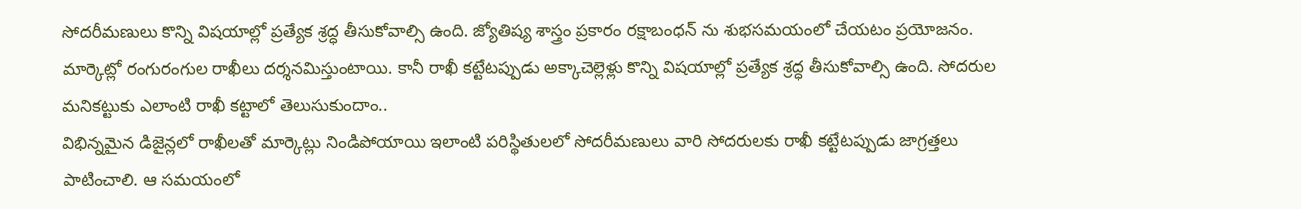సోదరీమణులు కొన్ని విషయాల్లో ప్రత్యేక శ్రద్ధ తీసుకోవాల్సి ఉంది. జ్యోతిష్య శాస్త్రం ప్రకారం రక్షాబంధన్ ను శుభసమయంలో చేయటం ప్రయోజనం. మార్కెట్లో రంగురంగుల రాఖీలు దర్శనమిస్తుంటాయి. కానీ రాఖీ కట్టేటప్పుడు అక్కాచెల్లెళ్లు కొన్ని విషయాల్లో ప్రత్యేక శ్రద్ధ తీసుకోవాల్సి ఉంది. సోదరుల మనికట్టుకు ఎలాంటి రాఖీ కట్టాలో తెలుసుకుందాం..
విభిన్నమైన డిజైన్లలో రాఖీలతో మార్కెట్లు నిండిపోయాయి ఇలాంటి పరిస్థితులలో సోదరీమణులు వారి సోదరులకు రాఖీ కట్టేటప్పుడు జాగ్రత్తలు పాటించాలి. ఆ సమయంలో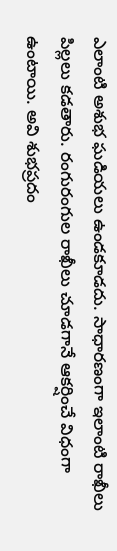ఎలాంటి అశుభ ఘడియలు ఉండకూడదు. సాధారణంగా ఇలాంటి రాఖీలు పిల్లలు కడతారు. రంగురంగుల రాఖీలు చూడగానే ఆకర్షించే విధంగా ఉంటాయి. అవి శుభప్రదం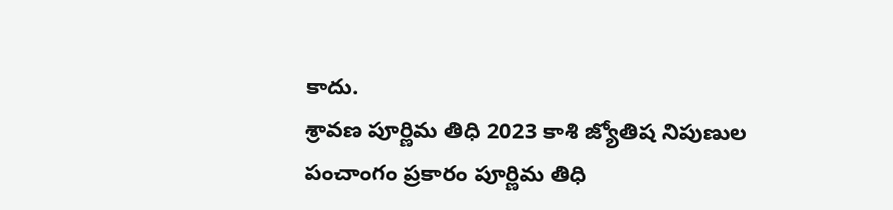కాదు.
శ్రావణ పూర్ణిమ తిధి 2023 కాశి జ్యోతిష నిపుణుల పంచాంగం ప్రకారం పూర్ణిమ తిధి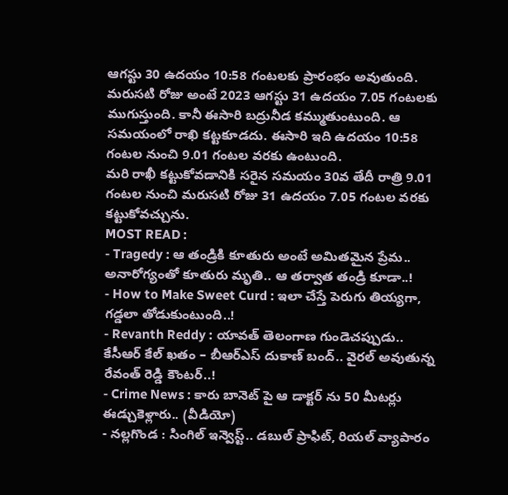ఆగస్టు 30 ఉదయం 10:58 గంటలకు ప్రారంభం అవుతుంది. మరుసటి రోజు అంటే 2023 ఆగస్టు 31 ఉదయం 7.05 గంటలకు ముగుస్తుంది. కానీ ఈసారి బద్రునీడ కమ్ముతుంటుంది. ఆ సమయంలో రాఖి కట్టకూడదు. ఈసారి ఇది ఉదయం 10:58 గంటల నుంచి 9.01 గంటల వరకు ఉంటుంది.
మరి రాఖీ కట్టుకోవడానికి సరైన సమయం 30వ తేదీ రాత్రి 9.01 గంటల నుంచి మరుసటి రోజు 31 ఉదయం 7.05 గంటల వరకు కట్టుకోవచ్చును.
MOST READ :
- Tragedy : ఆ తండ్రికి కూతురు అంటే అమితమైన ప్రేమ.. అనారోగ్యంతో కూతురు మృతి.. ఆ తర్వాత తండ్రి కూడా..!
- How to Make Sweet Curd : ఇలా చేస్తే పెరుగు తియ్యగా, గడ్డలా తోడుకుంటుంది..!
- Revanth Reddy : యావత్ తెలంగాణ గుండెచప్పుడు.. కేసీఆర్ కేల్ ఖతం – బీఆర్ఎస్ దుకాణ్ బంద్.. వైరల్ అవుతున్న రేవంత్ రెడ్డి కౌంటర్..!
- Crime News : కారు బానెట్ పై ఆ డాక్టర్ ను 50 మీటర్లు ఈడ్చుకెళ్లారు.. (వీడియో)
- నల్లగొండ : సింగిల్ ఇన్వెస్ట్.. డబుల్ ప్రాఫిట్, రియల్ వ్యాపారం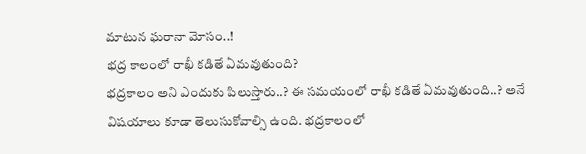మాటున ఘరానా మోసం..!
భద్ర కాలంలో రాఖీ కడితే ఏమవుతుంది?
భద్రకాలం అని ఎందుకు పిలుస్తారు..? ఈ సమయంలో రాఖీ కడితే ఏమవుతుంది..? అనే విషయాలు కూడా తెలుసుకోవాల్సి ఉంది. భద్రకాలంలో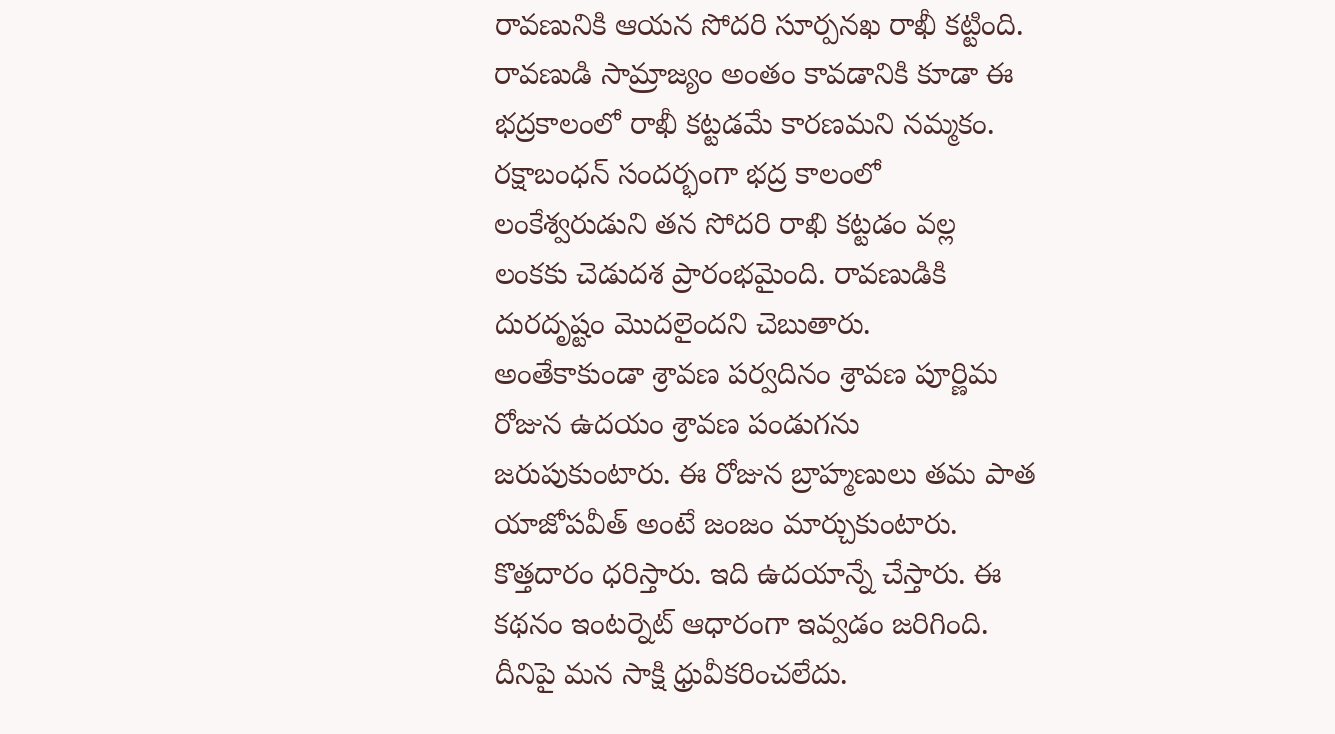రావణునికి ఆయన సోదరి సూర్పనఖ రాఖీ కట్టింది. రావణుడి సామ్రాజ్యం అంతం కావడానికి కూడా ఈ భద్రకాలంలో రాఖీ కట్టడమే కారణమని నమ్మకం. రక్షాబంధన్ సందర్భంగా భద్ర కాలంలో లంకేశ్వరుడుని తన సోదరి రాఖి కట్టడం వల్ల లంకకు చెడుదశ ప్రారంభమైంది. రావణుడికి దురదృష్టం మొదలైందని చెబుతారు.
అంతేకాకుండా శ్రావణ పర్వదినం శ్రావణ పూర్ణిమ రోజున ఉదయం శ్రావణ పండుగను జరుపుకుంటారు. ఈ రోజున బ్రాహ్మణులు తమ పాత యాజోపవీత్ అంటే జంజం మార్చుకుంటారు. కొత్తదారం ధరిస్తారు. ఇది ఉదయాన్నే చేస్తారు. ఈ కథనం ఇంటర్నెట్ ఆధారంగా ఇవ్వడం జరిగింది. దీనిపై మన సాక్షి ధ్రువీకరించలేదు.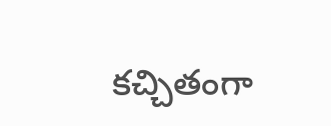కచ్చితంగా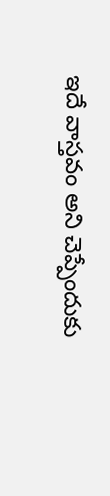ఇదే వాస్తవం అని చెప్పేందుకు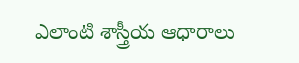ఎలాంటి శాస్త్రీయ ఆధారాలు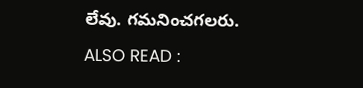లేవు. గమనించగలరు.
ALSO READ :